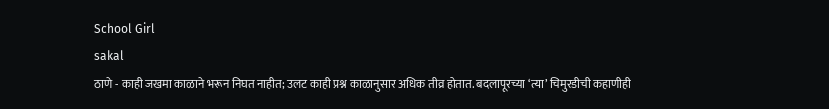School Girl
sakal
ठाणे - काही जखमा काळाने भरून निघत नाहीत; उलट काही प्रश्न काळानुसार अधिक तीव्र होतात. बदलापूरच्या ‘त्या’ चिमुरडीची कहाणीही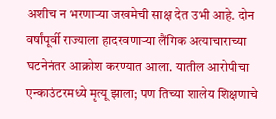अशीच न भरणाऱ्या जखमेची साक्ष देत उभी आहे. दोन वर्षांपूर्वी राज्याला हादरवणाऱ्या लैंगिक अत्याचाराच्या घटनेनंतर आक्रोश करण्यात आला. यातील आरोपीचा एन्काउंटरमध्ये मृत्यू झाला; पण तिच्या शालेय शिक्षणाचे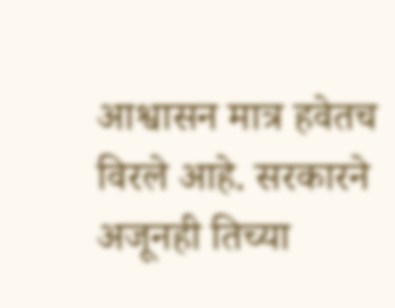आश्वासन मात्र हवेतच विरले आहे. सरकारने अजूनही तिच्या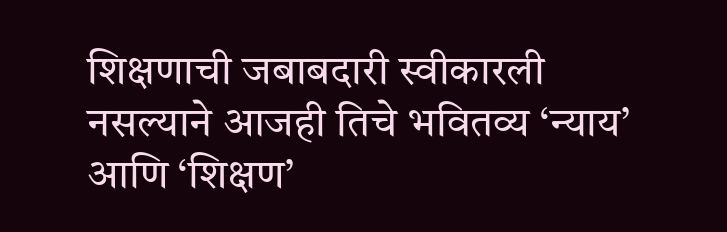शिक्षणाची जबाबदारी स्वीकारली नसल्याने आजही तिचे भवितव्य ‘न्याय’ आणि ‘शिक्षण’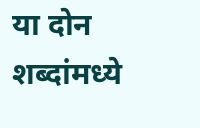या दोन शब्दांमध्ये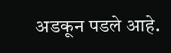अडकून पडले आहे.